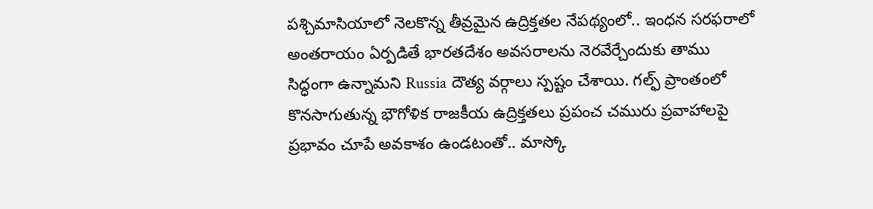పశ్చిమాసియాలో నెలకొన్న తీవ్రమైన ఉద్రిక్తతల నేపథ్యంలో.. ఇంధన సరఫరాలో అంతరాయం ఏర్పడితే భారతదేశం అవసరాలను నెరవేర్చేందుకు తాము సిద్ధంగా ఉన్నామని Russia దౌత్య వర్గాలు స్పష్టం చేశాయి. గల్ఫ్ ప్రాంతంలో కొనసాగుతున్న భౌగోళిక రాజకీయ ఉద్రిక్తతలు ప్రపంచ చమురు ప్రవాహాలపై ప్రభావం చూపే అవకాశం ఉండటంతో.. మాస్కో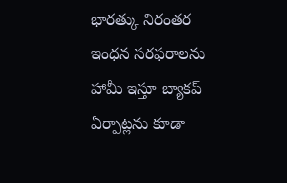భారత్కు నిరంతర ఇంధన సరఫరాలను హామీ ఇస్తూ బ్యాకప్ ఏర్పాట్లను కూడా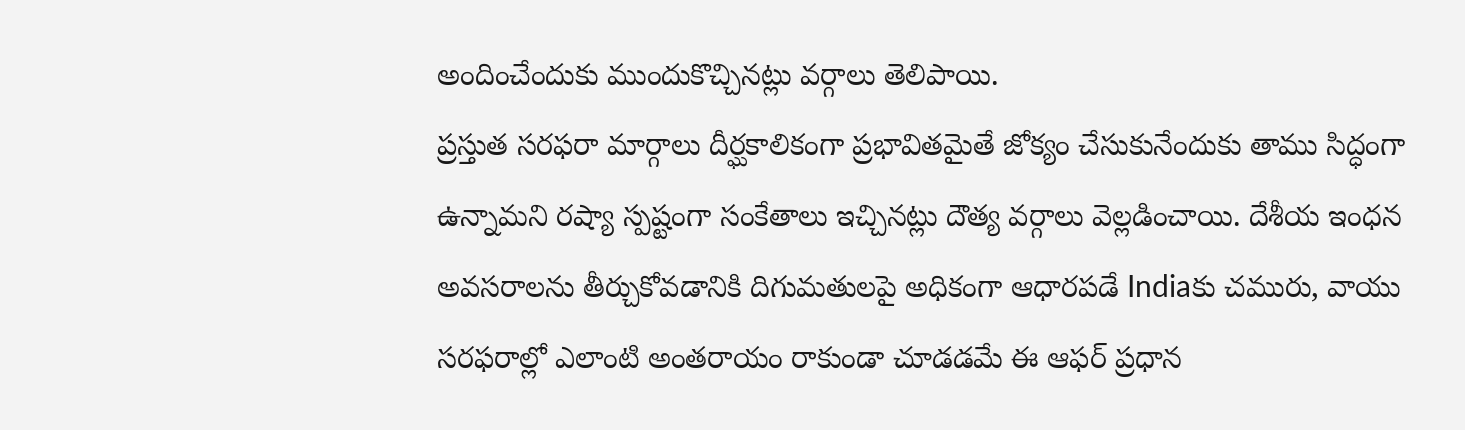అందించేందుకు ముందుకొచ్చినట్లు వర్గాలు తెలిపాయి.
ప్రస్తుత సరఫరా మార్గాలు దీర్ఘకాలికంగా ప్రభావితమైతే జోక్యం చేసుకునేందుకు తాము సిద్ధంగా ఉన్నామని రష్యా స్పష్టంగా సంకేతాలు ఇచ్చినట్లు దౌత్య వర్గాలు వెల్లడించాయి. దేశీయ ఇంధన అవసరాలను తీర్చుకోవడానికి దిగుమతులపై అధికంగా ఆధారపడే Indiaకు చమురు, వాయు సరఫరాల్లో ఎలాంటి అంతరాయం రాకుండా చూడడమే ఈ ఆఫర్ ప్రధాన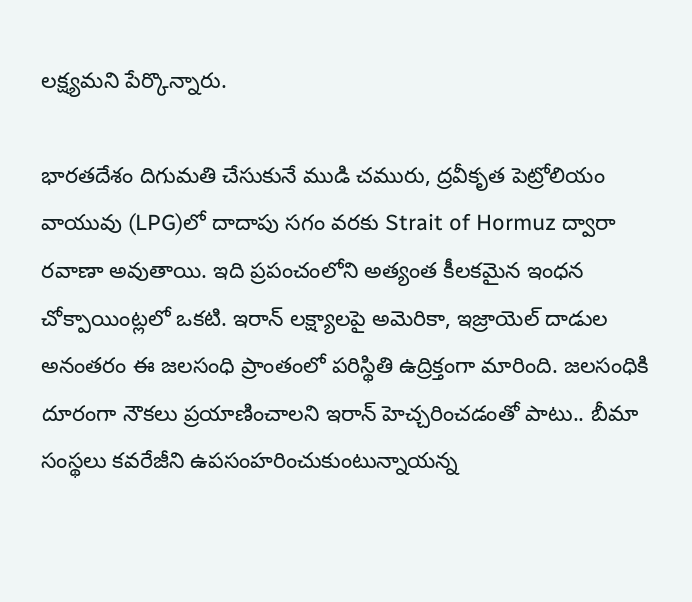లక్ష్యమని పేర్కొన్నారు.

భారతదేశం దిగుమతి చేసుకునే ముడి చమురు, ద్రవీకృత పెట్రోలియం వాయువు (LPG)లో దాదాపు సగం వరకు Strait of Hormuz ద్వారా రవాణా అవుతాయి. ఇది ప్రపంచంలోని అత్యంత కీలకమైన ఇంధన చోక్పాయింట్లలో ఒకటి. ఇరాన్ లక్ష్యాలపై అమెరికా, ఇజ్రాయెల్ దాడుల అనంతరం ఈ జలసంధి ప్రాంతంలో పరిస్థితి ఉద్రిక్తంగా మారింది. జలసంధికి దూరంగా నౌకలు ప్రయాణించాలని ఇరాన్ హెచ్చరించడంతో పాటు.. బీమా సంస్థలు కవరేజీని ఉపసంహరించుకుంటున్నాయన్న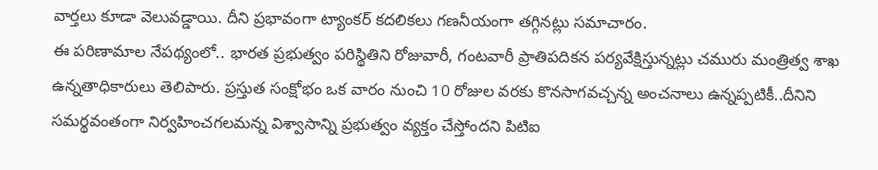వార్తలు కూడా వెలువడ్డాయి. దీని ప్రభావంగా ట్యాంకర్ కదలికలు గణనీయంగా తగ్గినట్లు సమాచారం.
ఈ పరిణామాల నేపథ్యంలో.. భారత ప్రభుత్వం పరిస్థితిని రోజువారీ, గంటవారీ ప్రాతిపదికన పర్యవేక్షిస్తున్నట్లు చమురు మంత్రిత్వ శాఖ ఉన్నతాధికారులు తెలిపారు. ప్రస్తుత సంక్షోభం ఒక వారం నుంచి 10 రోజుల వరకు కొనసాగవచ్చన్న అంచనాలు ఉన్నప్పటికీ..దీనిని సమర్థవంతంగా నిర్వహించగలమన్న విశ్వాసాన్ని ప్రభుత్వం వ్యక్తం చేస్తోందని పిటిఐ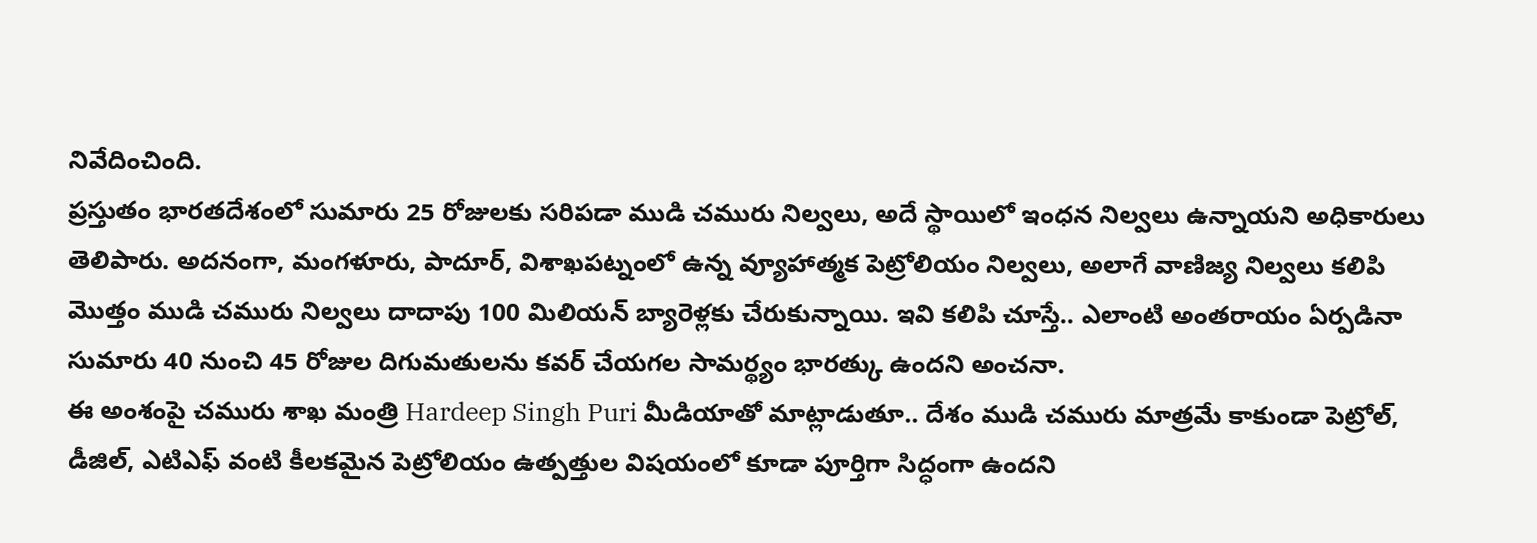నివేదించింది.
ప్రస్తుతం భారతదేశంలో సుమారు 25 రోజులకు సరిపడా ముడి చమురు నిల్వలు, అదే స్థాయిలో ఇంధన నిల్వలు ఉన్నాయని అధికారులు తెలిపారు. అదనంగా, మంగళూరు, పాదూర్, విశాఖపట్నంలో ఉన్న వ్యూహాత్మక పెట్రోలియం నిల్వలు, అలాగే వాణిజ్య నిల్వలు కలిపి మొత్తం ముడి చమురు నిల్వలు దాదాపు 100 మిలియన్ బ్యారెళ్లకు చేరుకున్నాయి. ఇవి కలిపి చూస్తే.. ఎలాంటి అంతరాయం ఏర్పడినా సుమారు 40 నుంచి 45 రోజుల దిగుమతులను కవర్ చేయగల సామర్థ్యం భారత్కు ఉందని అంచనా.
ఈ అంశంపై చమురు శాఖ మంత్రి Hardeep Singh Puri మీడియాతో మాట్లాడుతూ.. దేశం ముడి చమురు మాత్రమే కాకుండా పెట్రోల్, డీజిల్, ఎటిఎఫ్ వంటి కీలకమైన పెట్రోలియం ఉత్పత్తుల విషయంలో కూడా పూర్తిగా సిద్ధంగా ఉందని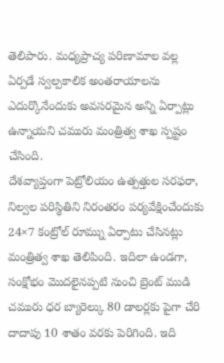తెలిపారు. మధ్యప్రాచ్య పరిణామాల వల్ల ఏర్పడే స్వల్పకాలిక అంతరాయాలను ఎదుర్కొనేందుకు అవసరమైన అన్ని ఏర్పాట్లు ఉన్నాయని చమురు మంత్రిత్వ శాఖ స్పష్టం చేసింది.
దేశవ్యాప్తంగా పెట్రోలియం ఉత్పత్తుల సరఫరా, నిల్వల పరిస్థితిని నిరంతరం పర్యవేక్షించేందుకు 24×7 కంట్రోల్ రూమ్ను ఏర్పాటు చేసినట్లు మంత్రిత్వ శాఖ తెలిపింది. ఇదిలా ఉండగా, సంక్షోభం మొదలైనప్పటి నుంచి బ్రెంట్ ముడి చమురు ధర బ్యారెల్కు 80 డాలర్లకు పైగా చేరి దాదాపు 10 శాతం వరకు పెరిగింది. ఇది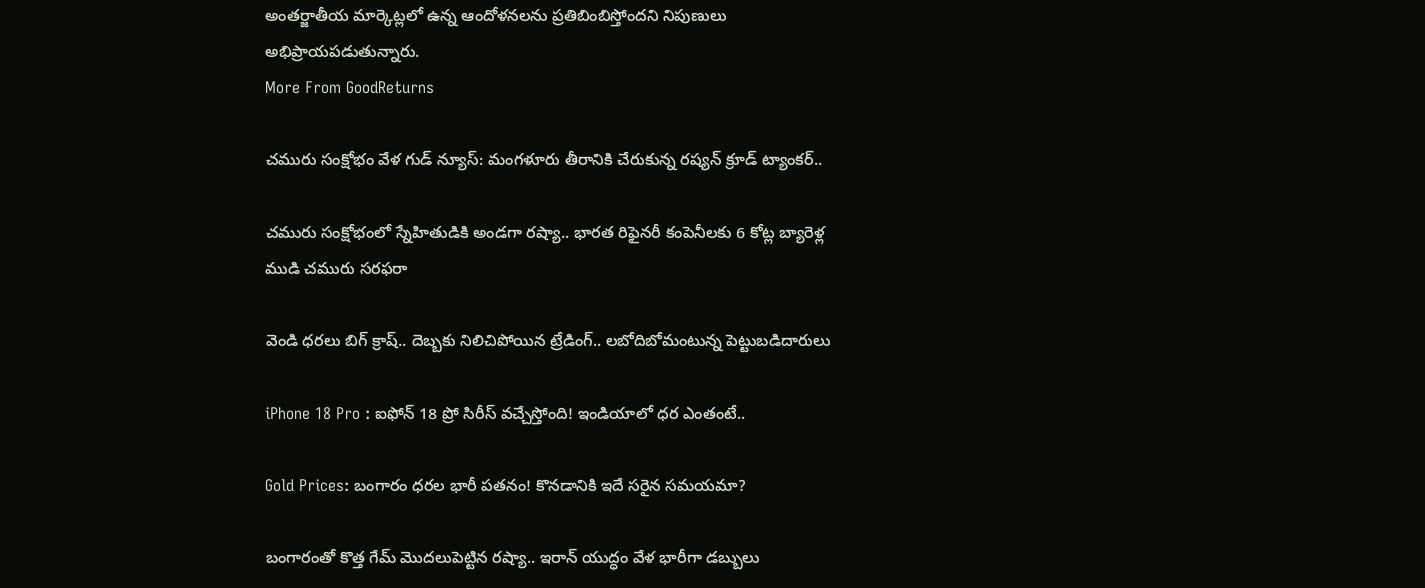అంతర్జాతీయ మార్కెట్లలో ఉన్న ఆందోళనలను ప్రతిబింబిస్తోందని నిపుణులు అభిప్రాయపడుతున్నారు.
More From GoodReturns

చమురు సంక్షోభం వేళ గుడ్ న్యూస్: మంగళూరు తీరానికి చేరుకున్న రష్యన్ క్రూడ్ ట్యాంకర్..

చమురు సంక్షోభంలో స్నేహితుడికి అండగా రష్యా.. భారత రిఫైనరీ కంపెనీలకు 6 కోట్ల బ్యారెళ్ల ముడి చమురు సరఫరా

వెండి ధరలు బిగ్ క్రాష్.. దెబ్బకు నిలిచిపోయిన ట్రేడింగ్.. లబోదిబోమంటున్న పెట్టుబడిదారులు

iPhone 18 Pro : ఐఫోన్ 18 ప్రో సిరీస్ వచ్చేస్తోంది! ఇండియాలో ధర ఎంతంటే..

Gold Prices: బంగారం ధరల భారీ పతనం! కొనడానికి ఇదే సరైన సమయమా?

బంగారంతో కొత్త గేమ్ మొదలుపెట్టిన రష్యా.. ఇరాన్ యుద్ధం వేళ భారీగా డబ్బులు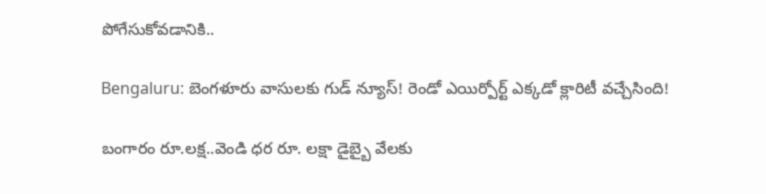పోగేసుకోవడానికి..

Bengaluru: బెంగళూరు వాసులకు గుడ్ న్యూస్! రెండో ఎయిర్పోర్ట్ ఎక్కడో క్లారిటీ వచ్చేసింది!

బంగారం రూ.లక్ష..వెండి ధర రూ. లక్షా డైబ్బై వేలకు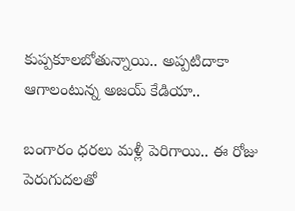కుప్పకూలబోతున్నాయి.. అప్పటిదాకా ఆగాలంటున్న అజయ్ కేడియా..

బంగారం ధరలు మళ్లీ పెరిగాయి.. ఈ రోజు పెరుగుదలతో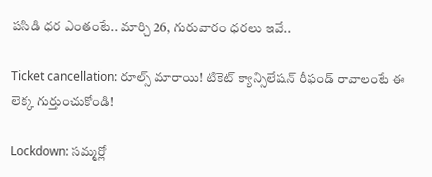పసిడి ధర ఎంతంటే.. మార్చి 26, గురువారం ధరలు ఇవే..

Ticket cancellation: రూల్స్ మారాయి! టికెట్ క్యాన్సిలేషన్ రీఫండ్ రావాలంటే ఈ లెక్క గుర్తుంచుకోండి!

Lockdown: సమ్మర్లో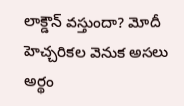లాక్డౌన్ వస్తుందా? మోదీ హెచ్చరికల వెనుక అసలు అర్థం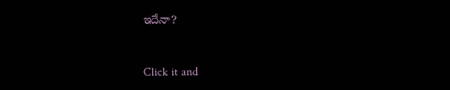ఇదేనా?



Click it and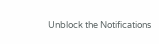Unblock the Notifications